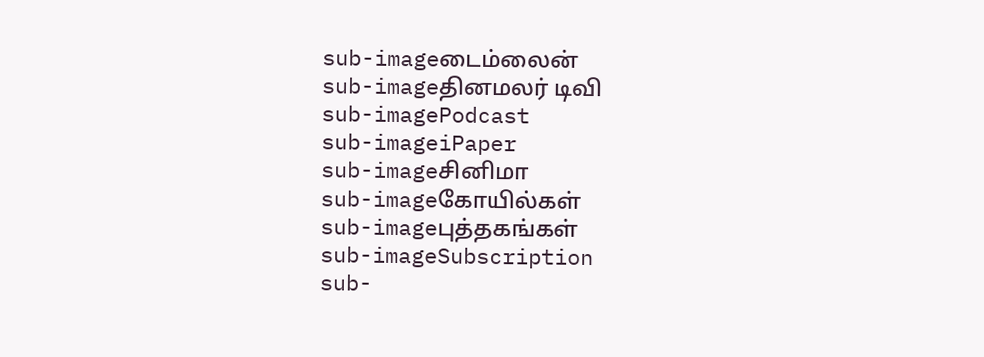sub-imageடைம்லைன்
sub-imageதினமலர் டிவி
sub-imagePodcast
sub-imageiPaper
sub-imageசினிமா
sub-imageகோயில்கள்
sub-imageபுத்தகங்கள்
sub-imageSubscription
sub-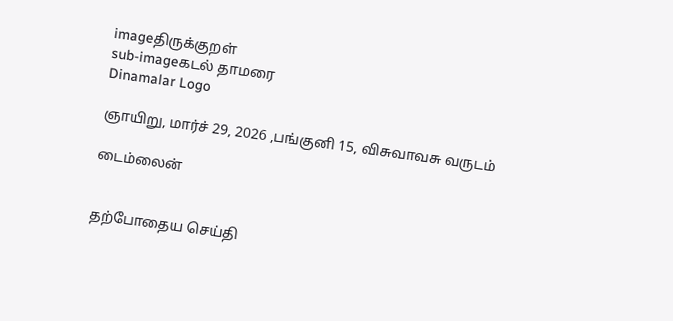imageதிருக்குறள்
sub-imageகடல் தாமரை
Dinamalar Logo

ஞாயிறு, மார்ச் 29, 2026 ,பங்குனி 15, விசுவாவசு வருடம்

டைம்லைன்


தற்போதைய செய்தி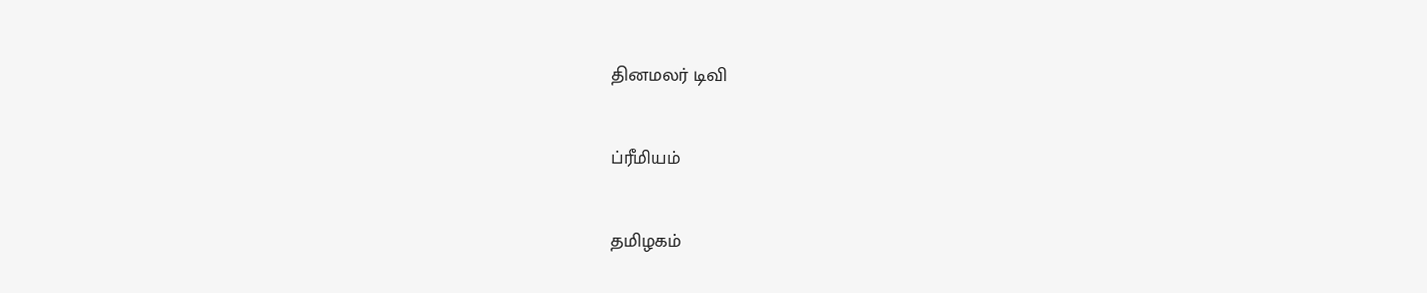தினமலர் டிவி


ப்ரீமியம்


தமிழகம்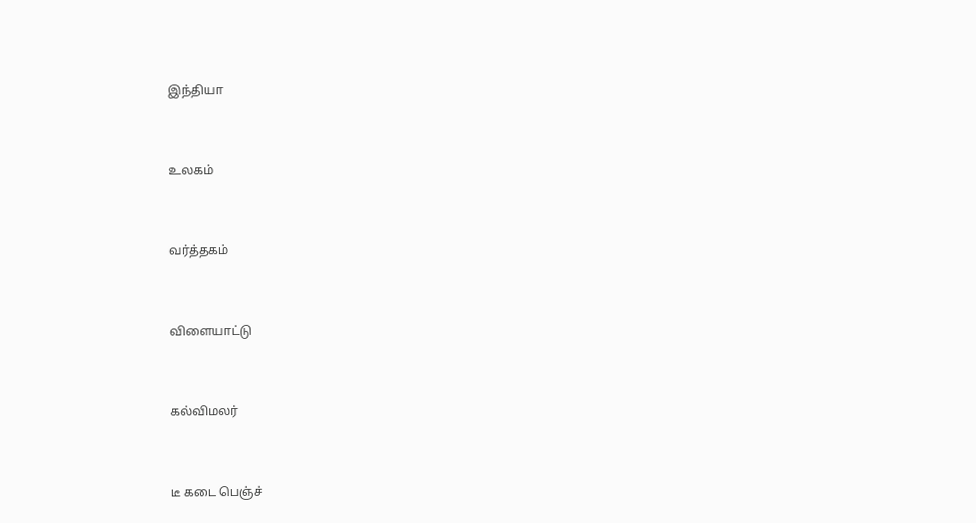இந்தியா


உலகம்


வர்த்தகம்


விளையாட்டு


கல்விமலர்


டீ கடை பெஞ்ச்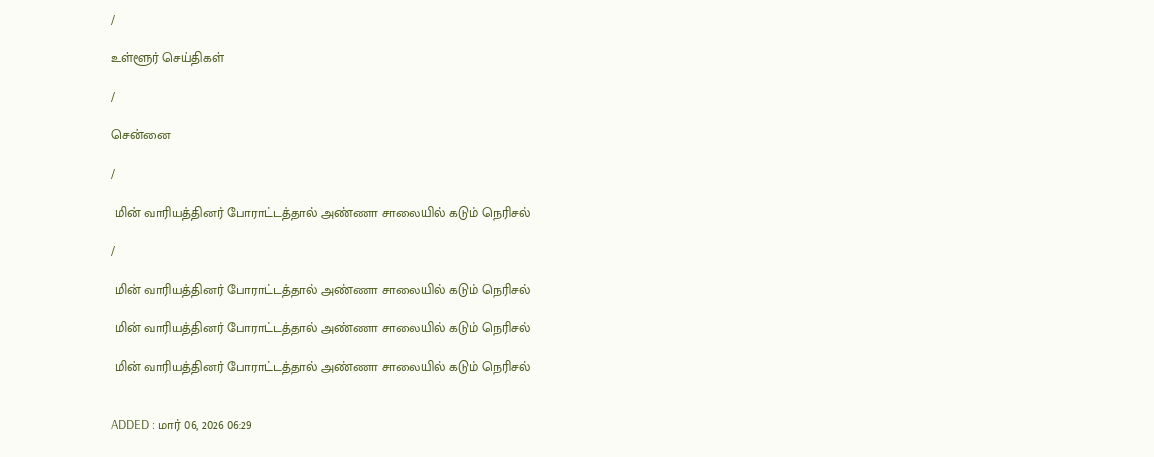/

உள்ளூர் செய்திகள்

/

சென்னை

/

 மின் வாரியத்தினர் போராட்டத்தால் அண்ணா சாலையில் கடும் நெரிசல்

/

 மின் வாரியத்தினர் போராட்டத்தால் அண்ணா சாலையில் கடும் நெரிசல்

 மின் வாரியத்தினர் போராட்டத்தால் அண்ணா சாலையில் கடும் நெரிசல்

 மின் வாரியத்தினர் போராட்டத்தால் அண்ணா சாலையில் கடும் நெரிசல்


ADDED : மார் 06, 2026 06:29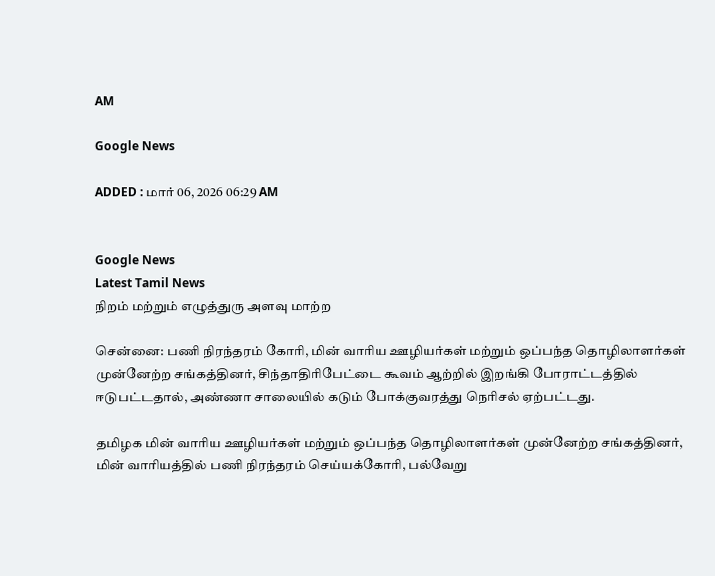AM

Google News

ADDED : மார் 06, 2026 06:29 AM


Google News
Latest Tamil News
நிறம் மற்றும் எழுத்துரு அளவு மாற்ற

சென்னை: பணி நிரந்தரம் கோரி, மின் வாரிய ஊழியர்கள் மற்றும் ஒப்பந்த தொழிலாளர்கள் முன்னேற்ற சங்கத்தினர், சிந்தாதிரிபேட்டை கூவம் ஆற்றில் இறங்கி போராட்டத்தில் ஈடுபட்டதால், அண்ணா சாலையில் கடும் போக்குவரத்து நெரிசல் ஏற்பட்டது.

தமிழக மின் வாரிய ஊழியர்கள் மற்றும் ஒப்பந்த தொழிலாளர்கள் முன்னேற்ற சங்கத்தினர், மின் வாரியத்தில் பணி நிரந்தரம் செய்யக்கோரி, பல்வேறு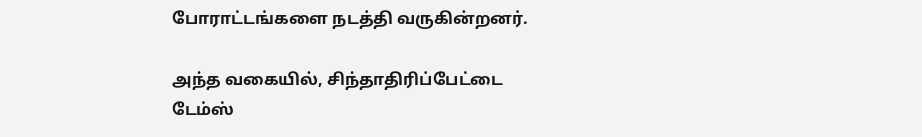போராட்டங்களை நடத்தி வருகின்றனர்.

அந்த வகையில், சிந்தாதிரிப்பேட்டை டேம்ஸ்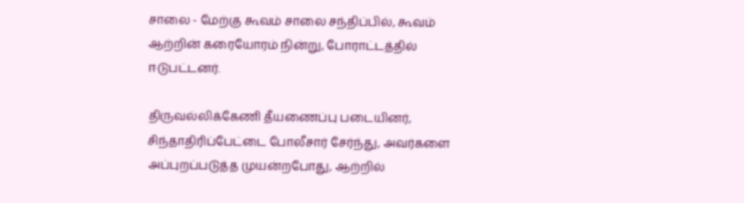சாலை - மேற்கு கூவம் சாலை சந்திப்பில், கூவம் ஆற்றின் கரையோரம் நின்று, போராட்டத்தில் ஈடுபட்டனர்.

திருவல்லிக்கேணி தீயணைப்பு படையினர், சிந்தாதிரிப்பேட்டை போலீசார் சேர்ந்து, அவர்களை அப்புறப்படுத்த முயன்றபோது, ஆற்றில்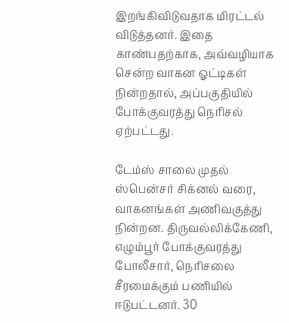இறங்கிவிடுவதாக மிரட்டல் விடுத்தனர். இதை காண்பதற்காக, அவ்வழியாக சென்ற வாகன ஓட்டிகள் நின்றதால், அப்பகுதியில் போக்குவரத்து நெரிசல் ஏற்பட்டது.

டேம்ஸ் சாலை முதல் ஸ்பென்சர் சிக்னல் வரை, வாகனங்கள் அணிவகுத்து நின்றன. திருவல்லிக்கேணி, எழும்பூர் போக்குவரத்து போலீசார், நெரிசலை சீரமைக்கும் பணியில் ஈடுபட்டனர். 30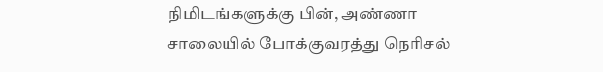நிமிடங்களுக்கு பின், அண்ணா சாலையில் போக்குவரத்து நெரிசல்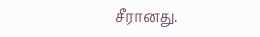சீரானது.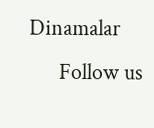Dinamalar
      Follow us